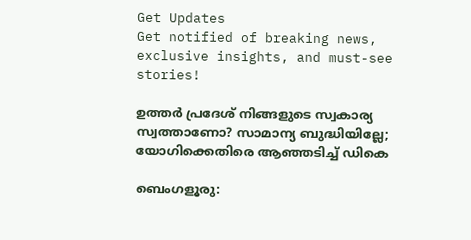Get Updates
Get notified of breaking news, exclusive insights, and must-see stories!

ഉത്തര്‍ പ്രദേശ് നിങ്ങളുടെ സ്വകാര്യ സ്വത്താണോ? സാമാന്യ ബുദ്ധിയില്ലേ; യോഗിക്കെതിരെ ആഞ്ഞടിച്ച് ഡികെ

ബെംഗളൂരു: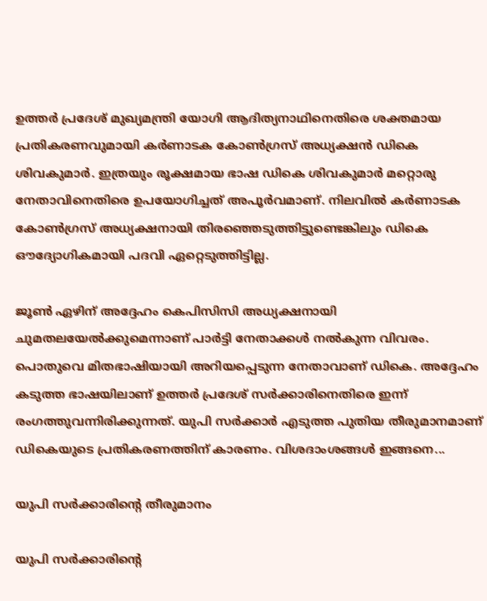ഉത്തര്‍ പ്രദേശ് മുഖ്യമന്ത്രി യോഗി ആദിത്യനാഥിനെതിരെ ശക്തമായ പ്രതികരണവുമായി കര്‍ണാടക കോണ്‍ഗ്രസ് അധ്യക്ഷന്‍ ഡികെ ശിവകുമാര്‍. ഇത്രയും രൂക്ഷമായ ഭാഷ ഡികെ ശിവകുമാര്‍ മറ്റൊരു നേതാവിനെതിരെ ഉപയോഗിച്ചത് അപൂര്‍വമാണ്. നിലവില്‍ കര്‍ണാടക കോണ്‍ഗ്രസ് അധ്യക്ഷനായി തിരഞ്ഞെടുത്തിട്ടുണ്ടെങ്കിലും ഡികെ ഔദ്യോഗികമായി പദവി ഏറ്റെടുത്തിട്ടില്ല.

ജൂണ്‍ ഏഴിന് അദ്ദേഹം കെപിസിസി അധ്യക്ഷനായി ചുമതലയേല്‍ക്കുമെന്നാണ് പാര്‍ട്ടി നേതാക്കള്‍ നല്‍കുന്ന വിവരം. പൊതുവെ മിതഭാഷിയായി അറിയപ്പെടുന്ന നേതാവാണ് ഡികെ. അദ്ദേഹം കടുത്ത ഭാഷയിലാണ് ഉത്തര്‍ പ്രദേശ് സര്‍ക്കാരിനെതിരെ ഇന്ന് രംഗത്തുവന്നിരിക്കുന്നത്. യുപി സര്‍ക്കാര്‍ എടുത്ത പുതിയ തീരുമാനമാണ് ഡികെയുടെ പ്രതികരണത്തിന് കാരണം. വിശദാംശങ്ങള്‍ ഇങ്ങനെ...

യുപി സര്‍ക്കാരിന്റെ തീരുമാനം

യുപി സര്‍ക്കാരിന്റെ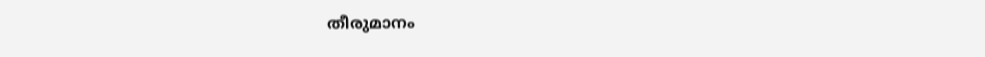തീരുമാനം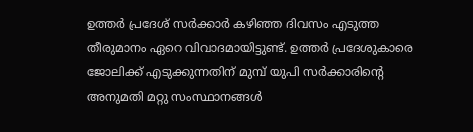ഉത്തര്‍ പ്രദേശ് സര്‍ക്കാര്‍ കഴിഞ്ഞ ദിവസം എടുത്ത തീരുമാനം ഏറെ വിവാദമായിട്ടുണ്ട്. ഉത്തര്‍ പ്രദേശുകാരെ ജോലിക്ക് എടുക്കുന്നതിന് മുമ്പ് യുപി സര്‍ക്കാരിന്റെ അനുമതി മറ്റു സംസ്ഥാനങ്ങള്‍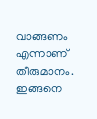വാങ്ങണം എന്നാണ് തീരുമാനം. ഇങ്ങനെ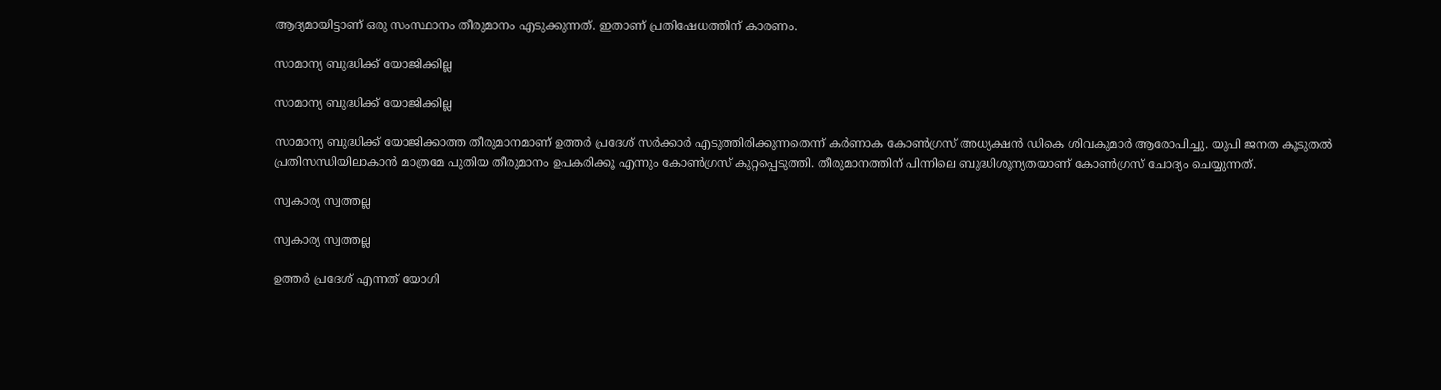ആദ്യമായിട്ടാണ് ഒരു സംസ്ഥാനം തീരുമാനം എടുക്കുന്നത്. ഇതാണ് പ്രതിഷേധത്തിന് കാരണം.

സാമാന്യ ബുദ്ധിക്ക് യോജിക്കില്ല

സാമാന്യ ബുദ്ധിക്ക് യോജിക്കില്ല

സാമാന്യ ബുദ്ധിക്ക് യോജിക്കാത്ത തീരുമാനമാണ് ഉത്തര്‍ പ്രദേശ് സര്‍ക്കാര്‍ എടുത്തിരിക്കുന്നതെന്ന് കര്‍ണാക കോണ്‍ഗ്രസ് അധ്യക്ഷന്‍ ഡികെ ശിവകുമാര്‍ ആരോപിച്ചു. യുപി ജനത കൂടുതല്‍ പ്രതിസന്ധിയിലാകാന്‍ മാത്രമേ പുതിയ തീരുമാനം ഉപകരിക്കൂ എന്നും കോണ്‍ഗ്രസ് കുറ്റപ്പെടുത്തി. തീരുമാനത്തിന് പിന്നിലെ ബുദ്ധിശൂന്യതയാണ് കോണ്‍ഗ്രസ് ചോദ്യം ചെയ്യുന്നത്.

സ്വകാര്യ സ്വത്തല്ല

സ്വകാര്യ സ്വത്തല്ല

ഉത്തര്‍ പ്രദേശ് എന്നത് യോഗി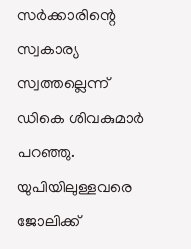സര്‍ക്കാരിന്റെ സ്വകാര്യ സ്വത്തല്ലെന്ന് ഡികെ ശിവകുമാര്‍ പറഞ്ഞു. യുപിയിലുള്ളവരെ ജോലിക്ക്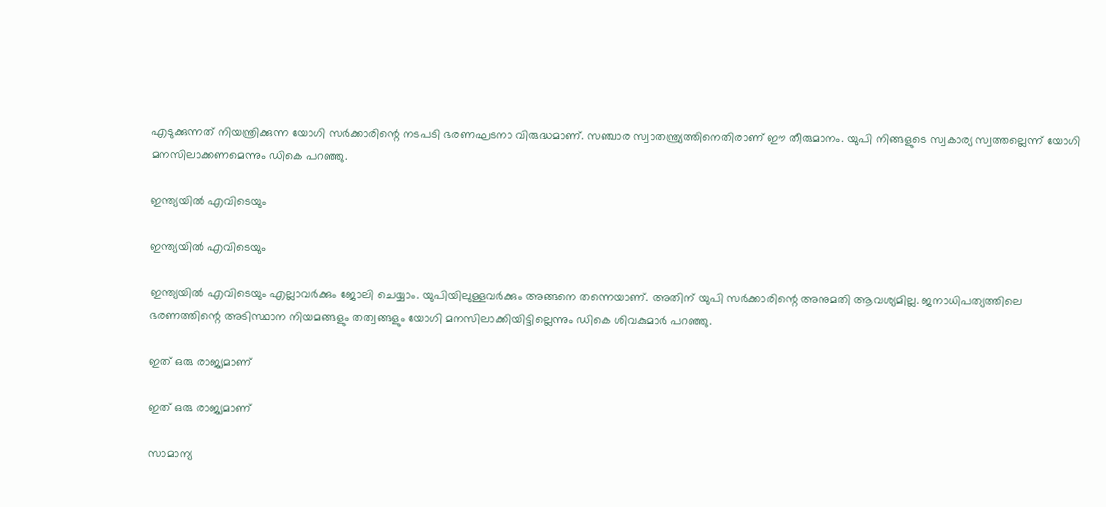എടുക്കുന്നത് നിയന്ത്രിക്കുന്ന യോഗി സര്‍ക്കാരിന്റെ നടപടി ഭരണഘടനാ വിരുദ്ധമാണ്. സഞ്ചാര സ്വാതന്ത്ര്യത്തിനെതിരാണ് ഈ തീരുമാനം. യുപി നിങ്ങളുടെ സ്വകാര്യ സ്വത്തല്ലെന്ന് യോഗി മനസിലാക്കണമെന്നും ഡികെ പറഞ്ഞു.

ഇന്ത്യയില്‍ എവിടെയും

ഇന്ത്യയില്‍ എവിടെയും

ഇന്ത്യയില്‍ എവിടെയും എല്ലാവര്‍ക്കും ജോലി ചെയ്യാം. യുപിയിലുള്ളവര്‍ക്കും അങ്ങനെ തന്നെയാണ്. അതിന് യുപി സര്‍ക്കാരിന്റെ അനുമതി ആവശ്യമില്ല. ജനാധിപത്യത്തിലെ ഭരണത്തിന്റെ അടിസ്ഥാന നിയമങ്ങളും തത്വങ്ങളും യോഗി മനസിലാക്കിയിട്ടില്ലെന്നും ഡികെ ശിവകുമാര്‍ പറഞ്ഞു.

ഇത് ഒരു രാജ്യമാണ്

ഇത് ഒരു രാജ്യമാണ്

സാമാന്യ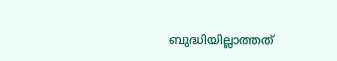ബുദ്ധിയില്ലാത്തത്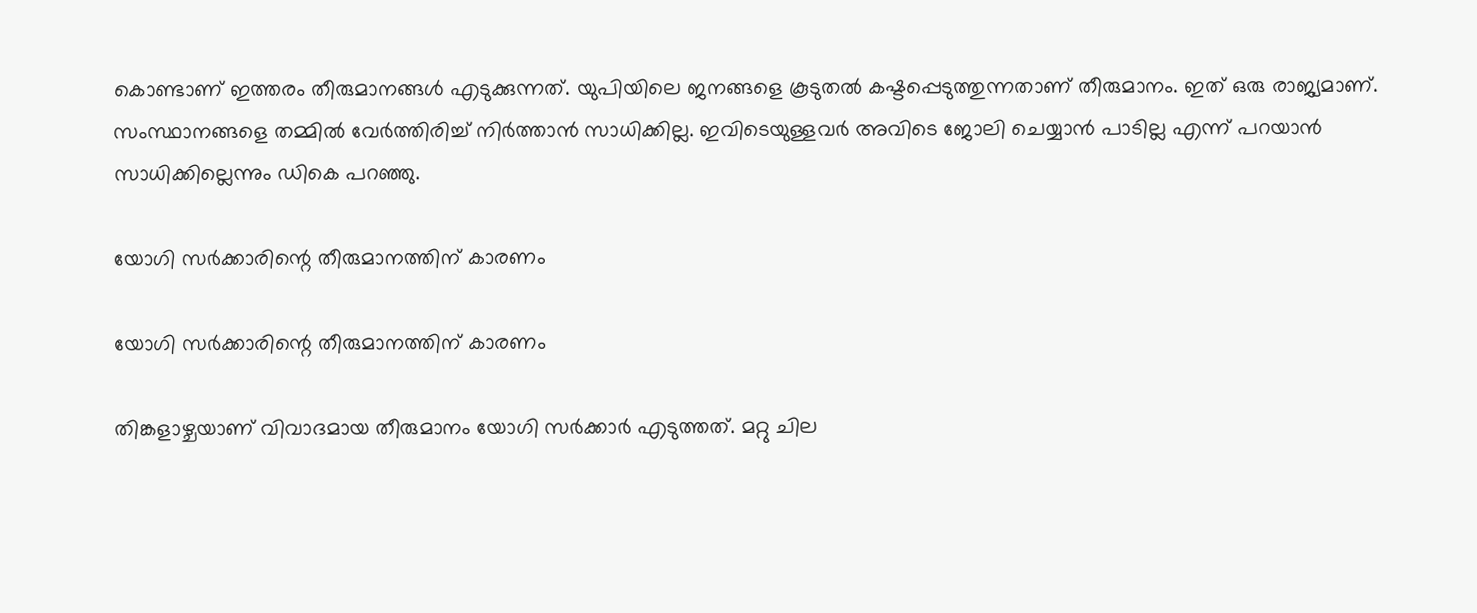കൊണ്ടാണ് ഇത്തരം തീരുമാനങ്ങള്‍ എടുക്കുന്നത്. യുപിയിലെ ജനങ്ങളെ കൂടുതല്‍ കഷ്ടപ്പെടുത്തുന്നതാണ് തീരുമാനം. ഇത് ഒരു രാജ്യമാണ്. സംസ്ഥാനങ്ങളെ തമ്മില്‍ വേര്‍ത്തിരിച്ച് നിര്‍ത്താന്‍ സാധിക്കില്ല. ഇവിടെയുള്ളവര്‍ അവിടെ ജോലി ചെയ്യാന്‍ പാടില്ല എന്ന് പറയാന്‍ സാധിക്കില്ലെന്നും ഡികെ പറഞ്ഞു.

യോഗി സര്‍ക്കാരിന്റെ തീരുമാനത്തിന് കാരണം

യോഗി സര്‍ക്കാരിന്റെ തീരുമാനത്തിന് കാരണം

തിങ്കളാഴ്ചയാണ് വിവാദമായ തീരുമാനം യോഗി സര്‍ക്കാര്‍ എടുത്തത്. മറ്റു ചില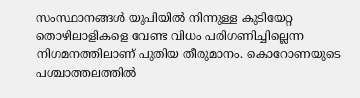സംസ്ഥാനങ്ങള്‍ യുപിയില്‍ നിന്നുള്ള കുടിയേറ്റ തൊഴിലാളികളെ വേണ്ട വിധം പരിഗണിച്ചില്ലെന്ന നിഗമനത്തിലാണ് പുതിയ തീരുമാനം. കൊറോണയുടെ പശ്ചാത്തലത്തില്‍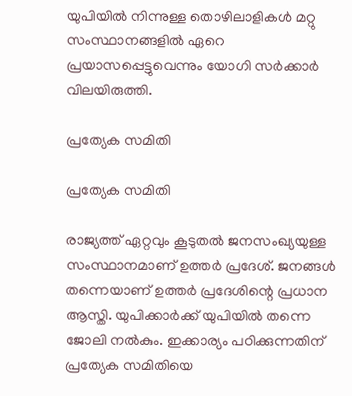യുപിയില്‍ നിന്നുള്ള തൊഴിലാളികള്‍ മറ്റു സംസ്ഥാനങ്ങളില്‍ ഏറെ പ്രയാസപ്പെട്ടുവെന്നും യോഗി സര്‍ക്കാര്‍ വിലയിരുത്തി.

പ്രത്യേക സമിതി

പ്രത്യേക സമിതി

രാജ്യത്ത് ഏറ്റവും കൂടുതല്‍ ജനസംഖ്യയുള്ള സംസ്ഥാനമാണ് ഉത്തര്‍ പ്രദേശ്. ജനങ്ങള്‍ തന്നെയാണ് ഉത്തര്‍ പ്രദേശിന്റെ പ്രധാന ആസ്തി. യുപിക്കാര്‍ക്ക് യുപിയില്‍ തന്നെ ജോലി നല്‍കും. ഇക്കാര്യം പഠിക്കുന്നതിന് പ്രത്യേക സമിതിയെ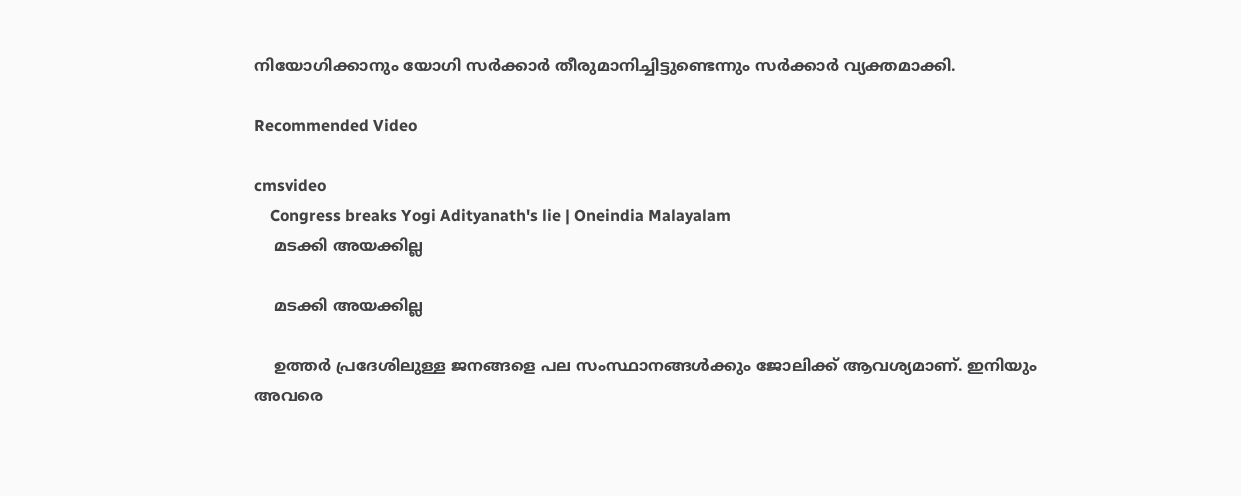നിയോഗിക്കാനും യോഗി സര്‍ക്കാര്‍ തീരുമാനിച്ചിട്ടുണ്ടെന്നും സര്‍ക്കാര്‍ വ്യക്തമാക്കി.

Recommended Video

cmsvideo
    Congress breaks Yogi Adityanath's lie | Oneindia Malayalam
    മടക്കി അയക്കില്ല

    മടക്കി അയക്കില്ല

    ഉത്തര്‍ പ്രദേശിലുള്ള ജനങ്ങളെ പല സംസ്ഥാനങ്ങള്‍ക്കും ജോലിക്ക് ആവശ്യമാണ്. ഇനിയും അവരെ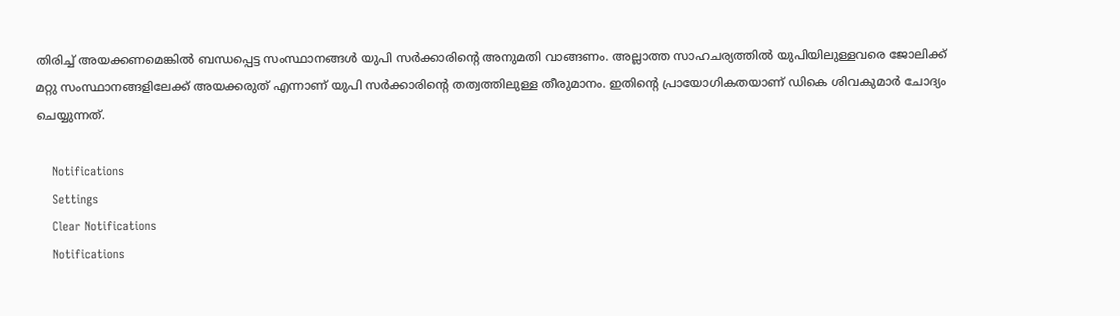തിരിച്ച് അയക്കണമെങ്കില്‍ ബന്ധപ്പെട്ട സംസ്ഥാനങ്ങള്‍ യുപി സര്‍ക്കാരിന്റെ അനുമതി വാങ്ങണം. അല്ലാത്ത സാഹചര്യത്തില്‍ യുപിയിലുള്ളവരെ ജോലിക്ക് മറ്റു സംസ്ഥാനങ്ങളിലേക്ക് അയക്കരുത് എന്നാണ് യുപി സര്‍ക്കാരിന്റെ തത്വത്തിലുള്ള തീരുമാനം. ഇതിന്റെ പ്രായോഗികതയാണ് ഡികെ ശിവകുമാര്‍ ചോദ്യം ചെയ്യുന്നത്.

    Notifications
    Settings
    Clear Notifications
    Notifications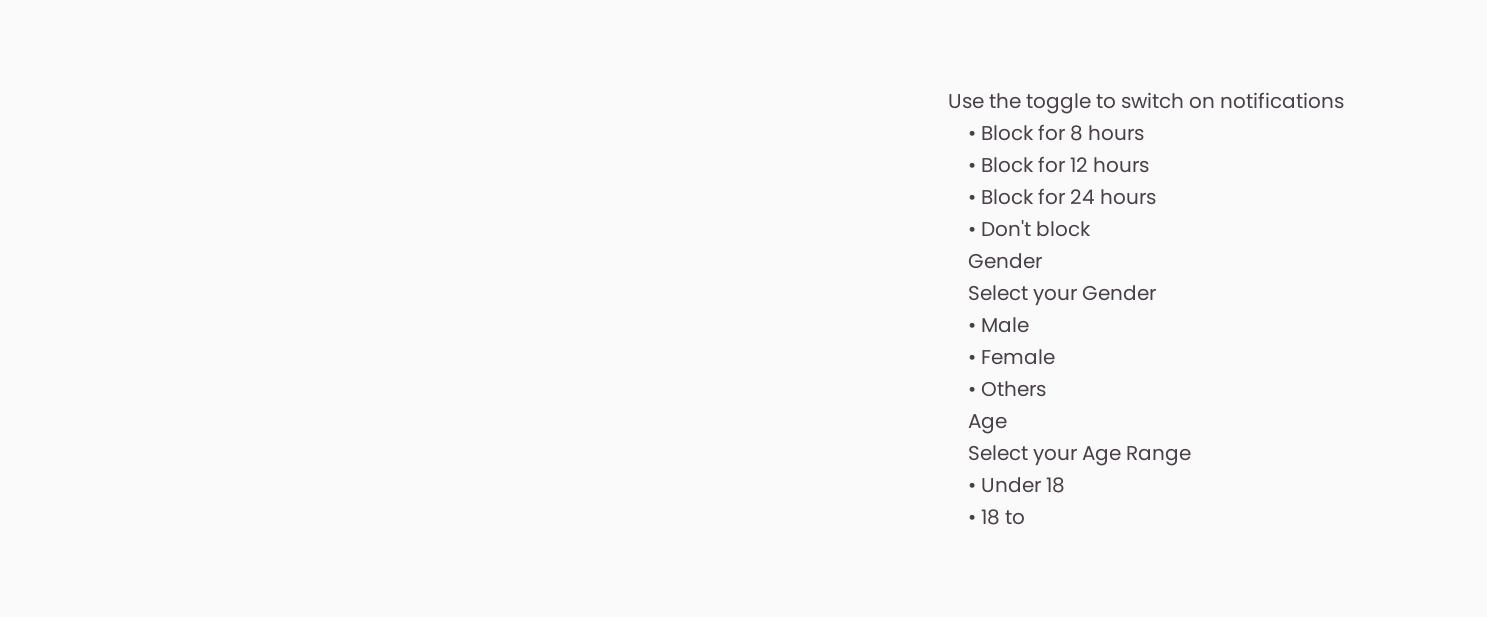Use the toggle to switch on notifications
    • Block for 8 hours
    • Block for 12 hours
    • Block for 24 hours
    • Don't block
    Gender
    Select your Gender
    • Male
    • Female
    • Others
    Age
    Select your Age Range
    • Under 18
    • 18 to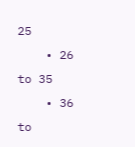25
    • 26 to 35
    • 36 to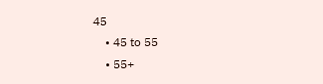45
    • 45 to 55
    • 55+